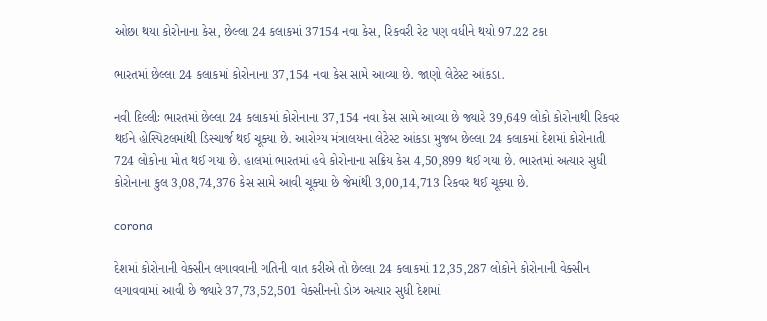ઓછા થયા કોરોનાના કેસ, છેલ્લા 24 કલાકમાં 37154 નવા કેસ, રિકવરી રેટ પણ વધીને થયો 97.22 ટકા

ભારતમાં છેલ્લા 24 કલાકમાં કોરોનાના 37,154 નવા કેસ સામે આવ્યા છે. જાણો લેટેસ્ટ આંકડા.

નવી દિલ્લીઃ ભારતમાં છેલ્લા 24 કલાકમાં કોરોનાના 37,154 નવા કેસ સામે આવ્યા છે જ્યારે 39,649 લોકો કોરોનાથી રિકવર થઈને હોસ્પિટલમાંથી ડિસ્ચાર્જ થઈ ચૂક્યા છે. આરોગ્ય મંત્રાલયના લેટેસ્ટ આંકડા મુજબ છેલ્લા 24 કલાકમાં દેશમાં કોરોનાતી 724 લોકોના મોત થઈ ગયા છે. હાલમાં ભારતમાં હવે કોરોનાના સક્રિય કેસ 4,50,899 થઈ ગયા છે. ભારતમાં અત્યાર સુધી કોરોનાના કુલ 3,08,74,376 કેસ સામે આવી ચૂક્યા છે જેમાંથી 3,00,14,713 રિકવર થઈ ચૂક્યા છે.

corona

દેશમાં કોરોનાની વેક્સીન લગાવવાની ગતિની વાત કરીએ તો છેલ્લા 24 કલાકમાં 12,35,287 લોકોને કોરોનાની વેક્સીન લગાવવામાં આવી છે જ્યારે 37,73,52,501 વેક્સીનનો ડોઝ અત્યાર સુધી દેશમાં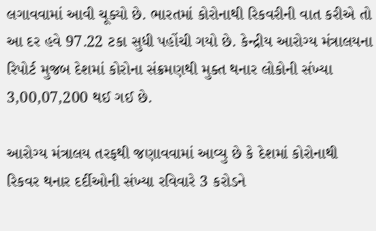લગાવવામાં આવી ચૂક્યો છે. ભારતમાં કોરોનાથી રિકવરીની વાત કરીએ તો આ દર હવે 97.22 ટકા સુધી પહોંચી ગયો છે. કેન્દ્રીય આરોગ્ય મંત્રાલયના રિપોર્ટ મુજબ દેશમાં કોરોના સંક્રમણથી મુક્ત થનાર લોકોની સંખ્યા 3,00,07,200 થઈ ગઈ છે.

આરોગ્ય મંત્રાલય તરફથી જણાવવામાં આવ્યુ છે કે દેશમાં કોરોનાથી રિકવર થનાર દર્દીઓની સંખ્યા રવિવારે 3 કરોડને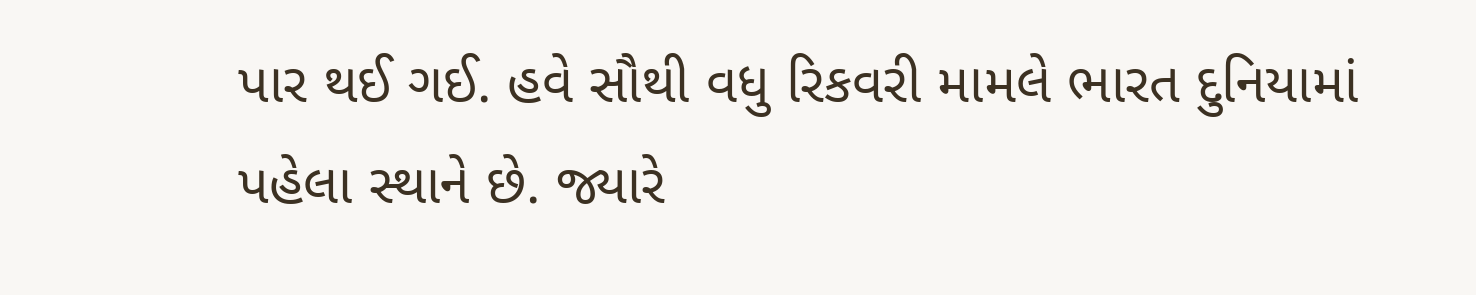પાર થઈ ગઈ. હવે સૌથી વધુ રિકવરી મામલે ભારત દુનિયામાં પહેલા સ્થાને છે. જ્યારે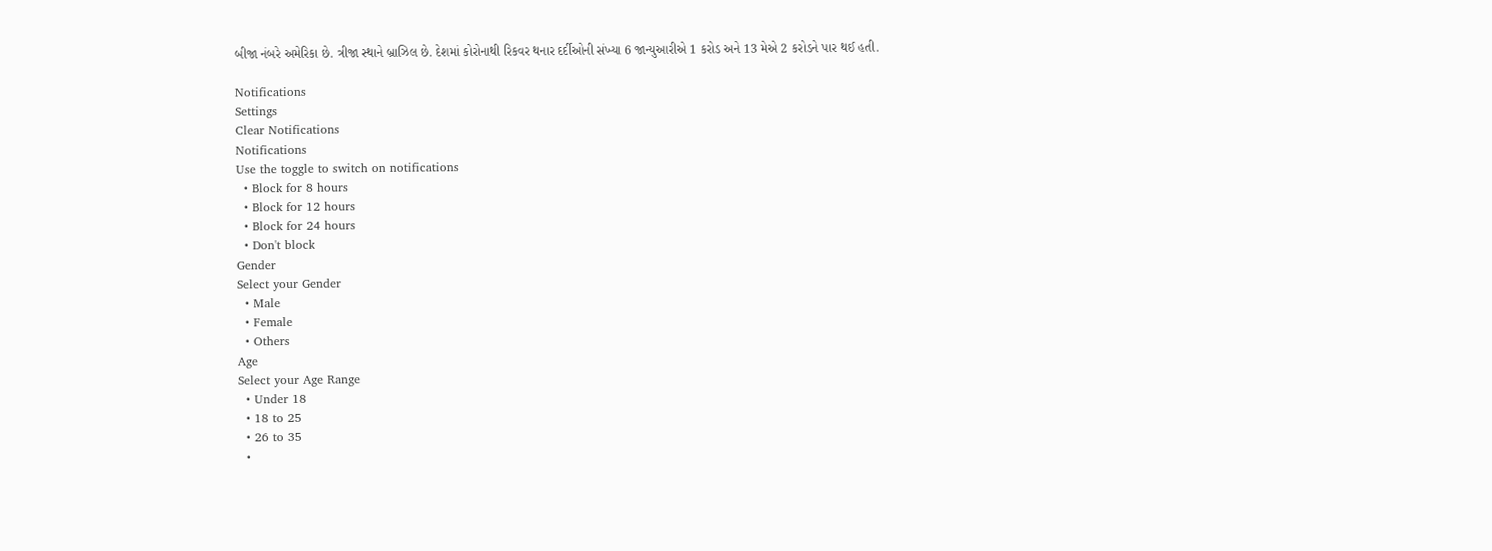બીજા નંબરે અમેરિકા છે. ત્રીજા સ્થાને બ્રાઝિલ છે. દેશમાં કોરોનાથી રિકવર થનાર દર્દીઓની સંખ્યા 6 જાન્યુઆરીએ 1 કરોડ અને 13 મેએ 2 કરોડને પાર થઈ હતી.

Notifications
Settings
Clear Notifications
Notifications
Use the toggle to switch on notifications
  • Block for 8 hours
  • Block for 12 hours
  • Block for 24 hours
  • Don't block
Gender
Select your Gender
  • Male
  • Female
  • Others
Age
Select your Age Range
  • Under 18
  • 18 to 25
  • 26 to 35
  •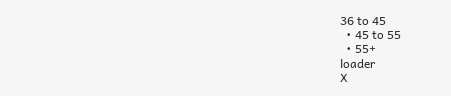36 to 45
  • 45 to 55
  • 55+
loader
X